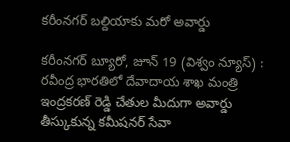కరీంనగర్ బల్దియాకు మరో అవార్డు

కరీంనగర్ బ్యూరో, జూన్ 19 (విశ్వం న్యూస్) : రవీంద్ర భారతిలో దేవాదాయ శాఖ మంత్రి ఇంద్రకరణ్ రెడ్డి చేతుల మీదుగా అవార్డు తీస్కుకున్న కమీషనర్ సేవా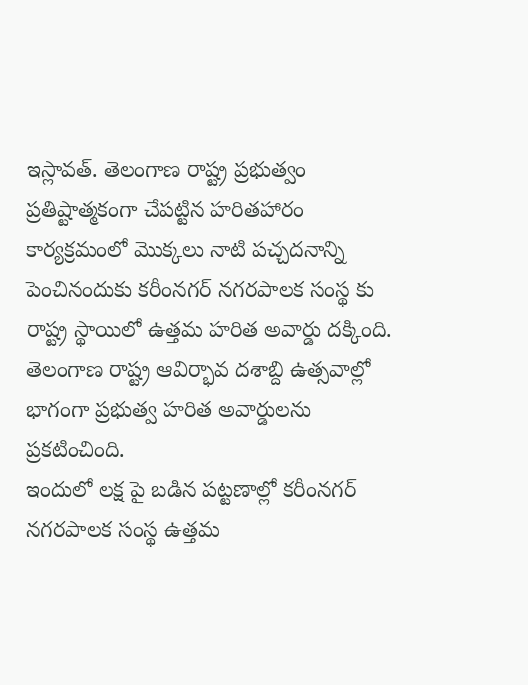ఇస్లావత్. తెలంగాణ రాష్ట్ర ప్రభుత్వం ప్రతిష్టాత్మకంగా చేపట్టిన హరితహారం కార్యక్రమంలో మొక్కలు నాటి పచ్చదనాన్ని పెంచినందుకు కరీంనగర్ నగరపాలక సంస్థ కు రాష్ట్ర స్థాయిలో ఉత్తమ హరిత అవార్డు దక్కింది. తెలంగాణ రాష్ట్ర ఆవిర్భావ దశాబ్ది ఉత్సవాల్లో భాగంగా ప్రభుత్వ హరిత అవార్డులను ప్రకటించింది.
ఇందులో లక్ష పై బడిన పట్టణాల్లో కరీంనగర్ నగరపాలక సంస్థ ఉత్తమ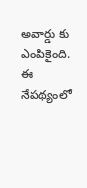అవార్డు కు ఎంపికైంది. ఈ నేపథ్యంలో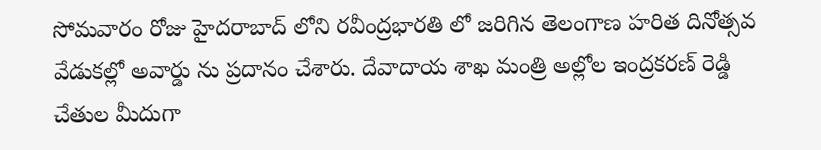సోమవారం రోజు హైదరాబాద్ లోని రవీంద్రభారతి లో జరిగిన తెలంగాణ హరిత దినోత్సవ వేడుకల్లో అవార్డు ను ప్రదానం చేశారు. దేవాదాయ శాఖ మంత్రి అల్లోల ఇంద్రకరణ్ రెడ్డి చేతుల మీదుగా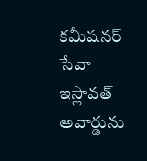కమీషనర్ సేవా ఇస్లావత్ అవార్డును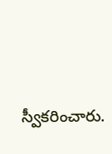స్వీకరించారు.